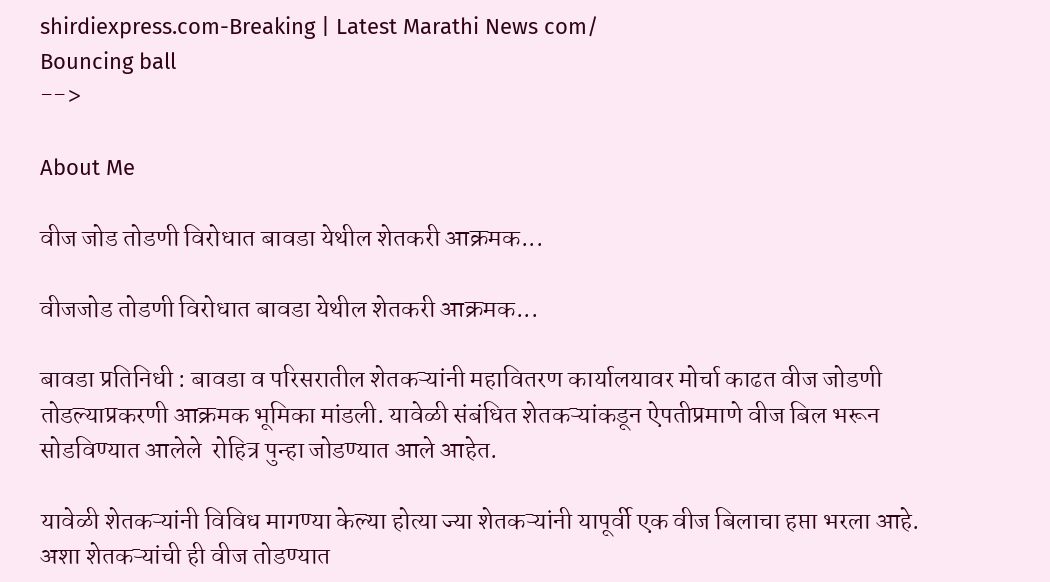shirdiexpress.com-Breaking | Latest Marathi News com/
Bouncing ball
-->

About Me

वीज जोड तोडणी विरोधात बावडा येथील शेतकरी आक्रमक...

वीजजोड तोडणी विरोधात बावडा येथील शेतकरी आक्रमक...

बावडा प्रतिनिधी : बावडा व परिसरातील शेतकऱ्यांनी महावितरण कार्यालयावर मोर्चा काढत वीज जोडणी तोडल्याप्रकरणी आक्रमक भूमिका मांडली. यावेळी संबंधित शेतकऱ्यांकडून ऐपतीप्रमाणे वीज बिल भरून सोडविण्यात आलेले  रोहित्र पुन्हा जोडण्यात आले आहेत.

यावेळी शेतकऱ्यांनी विविध मागण्या केल्या होत्या ज्या शेतकऱ्यांनी यापूर्वी एक वीज बिलाचा हप्ता भरला आहे. अशा शेतकऱ्यांची ही वीज तोडण्यात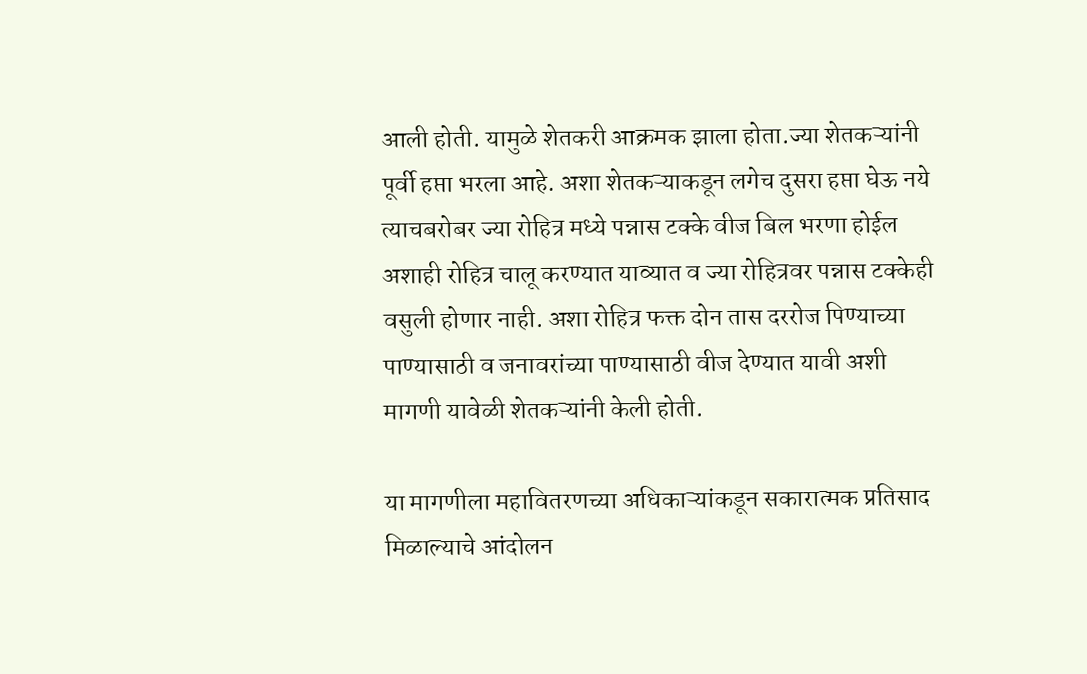आली होती. यामुळे शेतकरी आक्रमक झाला होता.ज्या शेतकऱ्यांनी पूर्वी हप्ता भरला आहे. अशा शेतकऱ्याकडून लगेच दुसरा हप्ता घेऊ नये त्याचबरोबर ज्या रोहित्र मध्ये पन्नास टक्के वीज बिल भरणा होईल अशाही रोहित्र चालू करण्यात याव्यात व ज्या रोहित्रवर पन्नास टक्केही वसुली होणार नाही. अशा रोहित्र फक्त दोन तास दररोज पिण्याच्या पाण्यासाठी व जनावरांच्या पाण्यासाठी वीज देण्यात यावी अशी मागणी यावेळी शेतकऱ्यांनी केली होती.

या मागणीला महावितरणच्या अधिकाऱ्यांकडून सकारात्मक प्रतिसाद मिळाल्याचे आंदोलन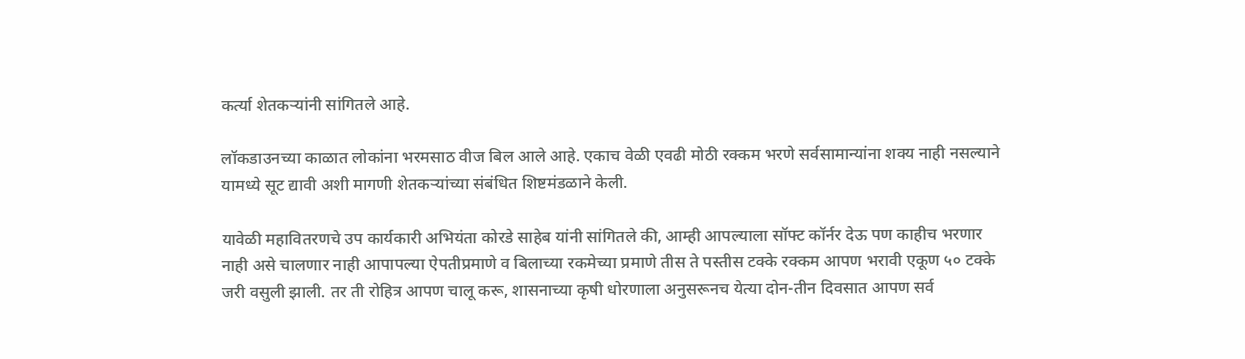कर्त्या शेतकऱ्यांनी सांगितले आहे.

लॉकडाउनच्या काळात लोकांना भरमसाठ वीज बिल आले आहे. एकाच वेळी एवढी मोठी रक्कम भरणे सर्वसामान्यांना शक्य नाही नसल्याने यामध्ये सूट द्यावी अशी मागणी शेतकऱ्यांच्या संबंधित शिष्टमंडळाने केली.

यावेळी महावितरणचे उप कार्यकारी अभियंता कोरडे साहेब यांनी सांगितले की, आम्ही आपल्याला सॉफ्ट कॉर्नर देऊ पण काहीच भरणार नाही असे चालणार नाही आपापल्या ऐपतीप्रमाणे व बिलाच्या रकमेच्या प्रमाणे तीस ते पस्तीस टक्के रक्कम आपण भरावी एकूण ५० टक्के जरी वसुली झाली. तर ती रोहित्र आपण चालू करू, शासनाच्या कृषी धोरणाला अनुसरूनच येत्या दोन-तीन दिवसात आपण सर्व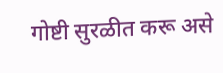गोष्टी सुरळीत करू असे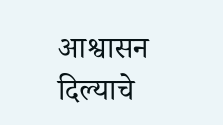आश्वासन दिल्याचे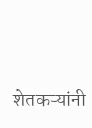शेतकऱ्यांनी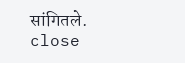सांगितले.
close